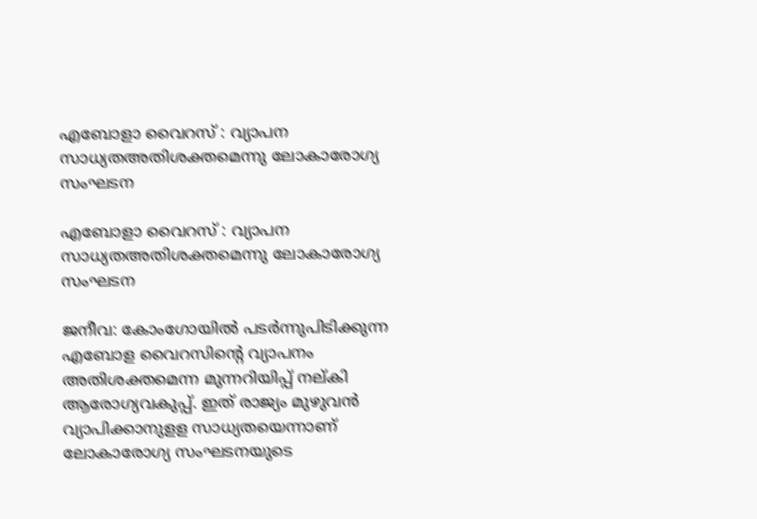എബോളാ വൈറസ് : വ്യാപന സാധ്യതഅതിശക്തമെന്നു ലോകാരോഗ്യ സംഘടന

എബോളാ വൈറസ് : വ്യാപന സാധ്യതഅതിശക്തമെന്നു ലോകാരോഗ്യ സംഘടന

ജനീവ: കോംഗോയില്‍ പടര്‍ന്നുപിടിക്കുന്ന എബോള വൈറസിന്റെ വ്യാപനം അതിശക്തമെന്ന മുന്നറിയിപ്പ് നല്കി ആരോഗ്യവകുപ്പ്. ഇത് രാജ്യം മുഴുവന്‍ വ്യാപിക്കാനുളള സാധ്യതയെന്നാണ് ലോകാരോഗ്യ സംഘടനയുടെ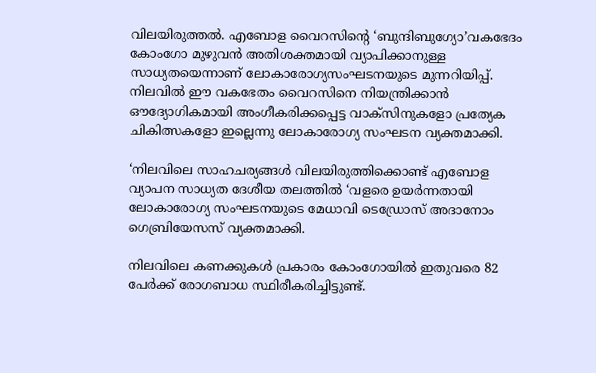വിലയിരുത്തല്‍. എബോള വൈറസിന്റെ ‘ബുന്ദിബുഗ്യോ’വകഭേദം കോംഗോ മുഴുവന്‍ അതിശക്തമായി വ്യാപിക്കാനുള്ള സാധ്യതയെന്നാണ് ലോകാരോഗ്യസംഘടനയുടെ മുന്നറിയിപ്പ്. നിലവില്‍ ഈ വകഭേതം വൈറസിനെ നിയന്ത്രിക്കാന്‍ ഔദ്യോഗികമായി അംഗീകരിക്കപ്പെട്ട വാക്‌സിനുകളോ പ്രത്യേക ചികിത്സകളോ ഇല്ലെന്നു ലോകാരോഗ്യ സംഘടന വ്യക്തമാക്കി.

‘നിലവിലെ സാഹചര്യങ്ങള്‍ വിലയിരുത്തിക്കൊണ്ട് എബോള വ്യാപന സാധ്യത ദേശീയ തലത്തില്‍ ‘വളരെ ഉയര്‍ന്നതായി ലോകാരോഗ്യ സംഘടനയുടെ മേധാവി ടെഡ്രോസ് അദാനോം ഗെബ്രിയേസസ് വ്യക്തമാക്കി.

നിലവിലെ കണക്കുകള്‍ പ്രകാരം കോംഗോയില്‍ ഇതുവരെ 82 പേര്‍ക്ക് രോഗബാധ സ്ഥിരീകരിച്ചിട്ടുണ്ട്.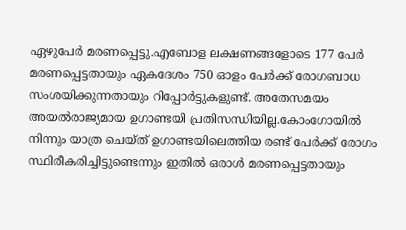ഏഴുപേര്‍ മരണപ്പെട്ടു.എബോള ലക്ഷണങ്ങളോടെ 177 പേര്‍ മരണപ്പെട്ടതായും ഏകദേശം 750 ഓളം പേര്‍ക്ക് രോഗബാധ സംശയിക്കുന്നതായും റിപ്പോര്‍ട്ടുകളുണ്ട്. അതേസമയം അയല്‍രാജ്യമായ ഉഗാണ്ടയി പ്രതിസന്ധിയില്ല.കോംഗോയില്‍ നിന്നും യാത്ര ചെയ്ത് ഉഗാണ്ടയിലെത്തിയ രണ്ട് പേര്‍ക്ക് രോഗം സ്ഥിരീകരിച്ചിട്ടുണ്ടെന്നും ഇതില്‍ ഒരാള്‍ മരണപ്പെട്ടതായും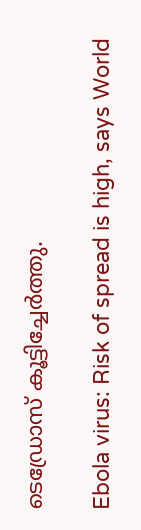ടെഡ്രോസ് കൂട്ടിച്ചേര്‍ത്തു.

Ebola virus: Risk of spread is high, says World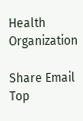Health Organization

Share Email
Top